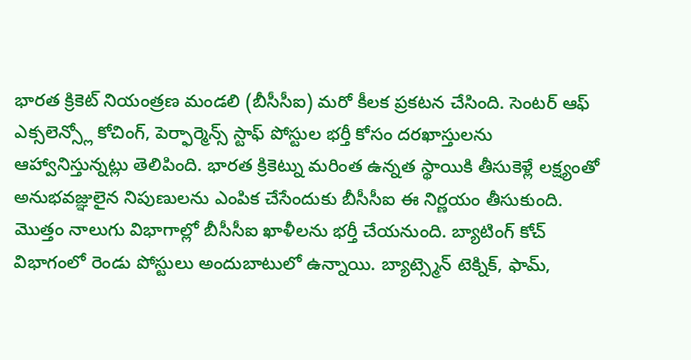భారత క్రికెట్ నియంత్రణ మండలి (బీసీసీఐ) మరో కీలక ప్రకటన చేసింది. సెంటర్ ఆఫ్ ఎక్సలెన్స్లో కోచింగ్, పెర్ఫార్మెన్స్ స్టాఫ్ పోస్టుల భర్తీ కోసం దరఖాస్తులను ఆహ్వానిస్తున్నట్లు తెలిపింది. భారత క్రికెట్ను మరింత ఉన్నత స్థాయికి తీసుకెళ్లే లక్ష్యంతో అనుభవజ్ఞులైన నిపుణులను ఎంపిక చేసేందుకు బీసీసీఐ ఈ నిర్ణయం తీసుకుంది. మొత్తం నాలుగు విభాగాల్లో బీసీసీఐ ఖాళీలను భర్తీ చేయనుంది. బ్యాటింగ్ కోచ్ విభాగంలో రెండు పోస్టులు అందుబాటులో ఉన్నాయి. బ్యాట్స్మెన్ టెక్నిక్, ఫామ్,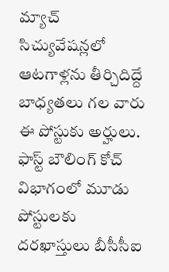మ్యాచ్ సిచ్యువేషన్లలో ఆటగాళ్లను తీర్చిదిద్దే బాధ్యతలు గల వారు ఈ పోస్టుకు అర్హులు.
ఫాస్ట్ బౌలింగ్ కోచ్ విభాగంలో మూడు పోస్టులకు దరఖాస్తులు బీసీసీఐ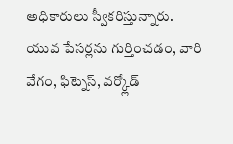అధికారులు స్వీకరిస్తున్నారు. యువ పేసర్లను గుర్తించడం, వారి వేగం, ఫిట్నెస్, వర్క్లోడ్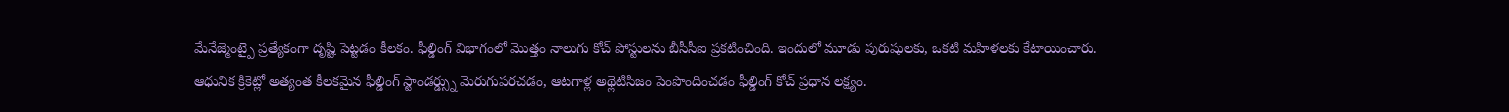మేనేజ్మెంట్పై ప్రత్యేకంగా దృష్టి పెట్టడం కీలకం. ఫీల్డింగ్ విభాగంలో మొత్తం నాలుగు కోచ్ పోస్టులను బీసీసీఐ ప్రకటించింది. ఇందులో మూడు పురుషులకు, ఒకటి మహిళలకు కేటాయించారు. ఆధునిక క్రికెట్లో అత్యంత కీలకమైన ఫీల్డింగ్ స్టాండర్డ్స్ను మెరుగుపరచడం, ఆటగాళ్ల అథ్లెటిసిజం పెంపొందించడం ఫీల్డింగ్ కోచ్ ప్రధాన లక్ష్యం.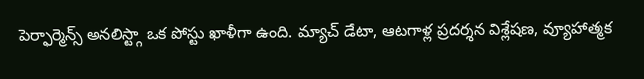పెర్ఫార్మెన్స్ అనలిస్ట్గా ఒక పోస్టు ఖాళీగా ఉంది. మ్యాచ్ డేటా, ఆటగాళ్ల ప్రదర్శన విశ్లేషణ, వ్యూహాత్మక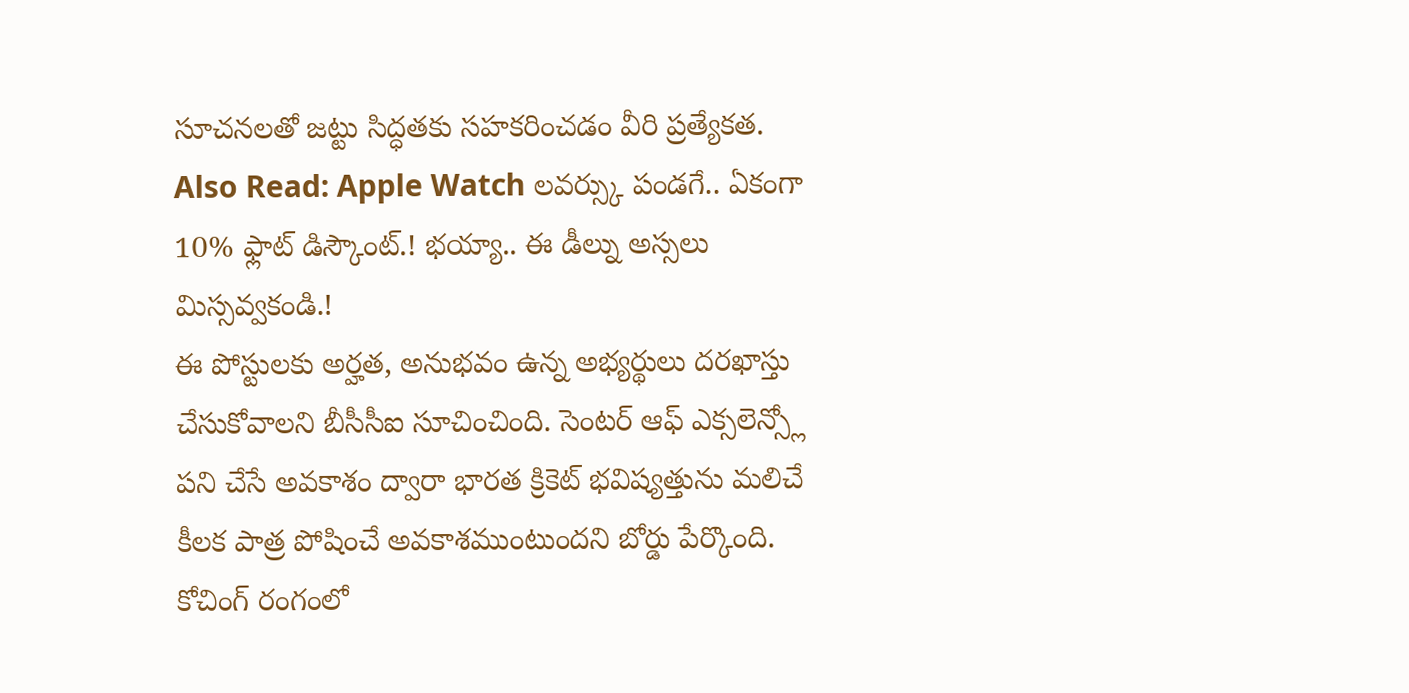సూచనలతో జట్టు సిద్ధతకు సహకరించడం వీరి ప్రత్యేకత.
Also Read: Apple Watch లవర్స్కు పండగే.. ఏకంగా 10% ఫ్లాట్ డిస్కౌంట్.! భయ్యా.. ఈ డీల్ను అస్సలు మిస్సవ్వకండి.!
ఈ పోస్టులకు అర్హత, అనుభవం ఉన్న అభ్యర్థులు దరఖాస్తు చేసుకోవాలని బీసీసీఐ సూచించింది. సెంటర్ ఆఫ్ ఎక్సలెన్స్లో పని చేసే అవకాశం ద్వారా భారత క్రికెట్ భవిష్యత్తును మలిచే కీలక పాత్ర పోషించే అవకాశముంటుందని బోర్డు పేర్కొంది. కోచింగ్ రంగంలో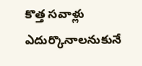కొత్త సవాళ్లు ఎదుర్కొనాలనుకునే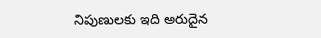నిపుణులకు ఇది అరుదైన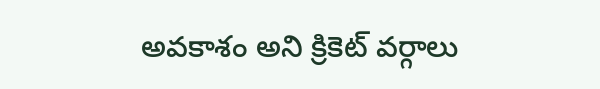అవకాశం అని క్రికెట్ వర్గాలు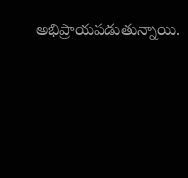అభిప్రాయపడుతున్నాయి.